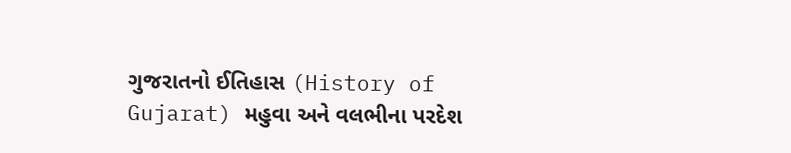ગુજરાતનો ઈતિહાસ (History of Gujarat) મહુવા અને વલભીના પરદેશ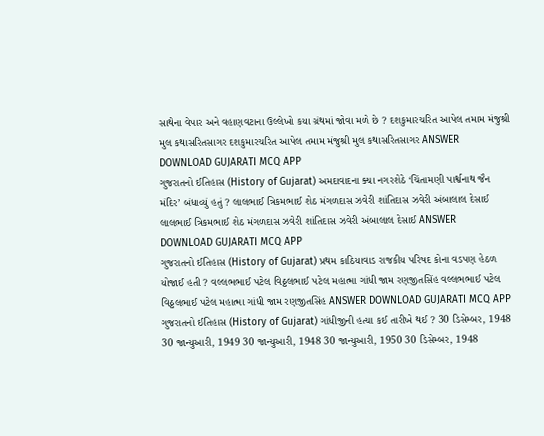સાથેના વેપાર અને વહાણવટાના ઉલ્લેખો કયા ગ્રંથમાં જોવા મળે છે ? દશકુમારચરિત આપેલ તમામ મંજુશ્રી મુલ કથાસરિતસાગર દશકુમારચરિત આપેલ તમામ મંજુશ્રી મુલ કથાસરિતસાગર ANSWER DOWNLOAD GUJARATI MCQ APP
ગુજરાતનો ઈતિહાસ (History of Gujarat) અમદાવાદના ક્યા નગરશેઠે ‘ચિંતામણી પાર્શ્વનાથ જૈન મંદિર’ બંધાવ્યું હતું ? લાલભાઈ ત્રિકમભાઈ શેઠ મંગળદાસ ઝવેરી શાંતિદાસ ઝવેરી અંબાલાલ દેસાઈ લાલભાઈ ત્રિકમભાઈ શેઠ મંગળદાસ ઝવેરી શાંતિદાસ ઝવેરી અંબાલાલ દેસાઈ ANSWER DOWNLOAD GUJARATI MCQ APP
ગુજરાતનો ઈતિહાસ (History of Gujarat) પ્રથમ કાઠિયાવાડ રાજકીય પરિષદ કોના વડપણ હેઠળ યોજાઈ હતી ? વલ્લભભાઈ પટેલ વિઠ્ઠલભાઈ પટેલ મહાત્મા ગાંધી જામ રણજીતસિંહ વલ્લભભાઈ પટેલ વિઠ્ઠલભાઈ પટેલ મહાત્મા ગાંધી જામ રણજીતસિંહ ANSWER DOWNLOAD GUJARATI MCQ APP
ગુજરાતનો ઈતિહાસ (History of Gujarat) ગાંધીજીની હત્યા કઈ તારીખે થઈ ? 30 ડિસેમ્બર, 1948 30 જાન્યુઆરી, 1949 30 જાન્યુઆરી, 1948 30 જાન્યુઆરી, 1950 30 ડિસેમ્બર, 1948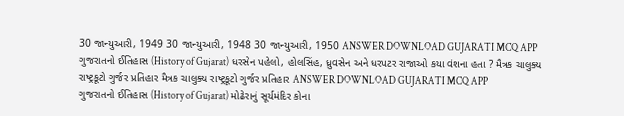30 જાન્યુઆરી, 1949 30 જાન્યુઆરી, 1948 30 જાન્યુઆરી, 1950 ANSWER DOWNLOAD GUJARATI MCQ APP
ગુજરાતનો ઈતિહાસ (History of Gujarat) ધરસેન પહેલો, હોલસિંહ, ધ્રુવસેન અને ધરપટર રાજાઓ કયા વંશના હતા ? મૈત્રક ચાલુક્ય રાષ્ટ્રકૂટો ગુર્જર પ્રતિહાર મૈત્રક ચાલુક્ય રાષ્ટ્રકૂટો ગુર્જર પ્રતિહાર ANSWER DOWNLOAD GUJARATI MCQ APP
ગુજરાતનો ઈતિહાસ (History of Gujarat) મોઢેરાનું સૂર્યમંદિર કોના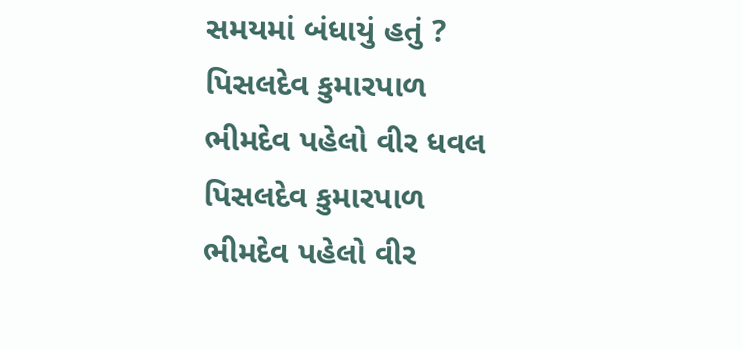સમયમાં બંધાયું હતું ? પિસલદેવ કુમારપાળ ભીમદેવ પહેલો વીર ધવલ પિસલદેવ કુમારપાળ ભીમદેવ પહેલો વીર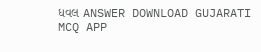ધવલ ANSWER DOWNLOAD GUJARATI MCQ APP